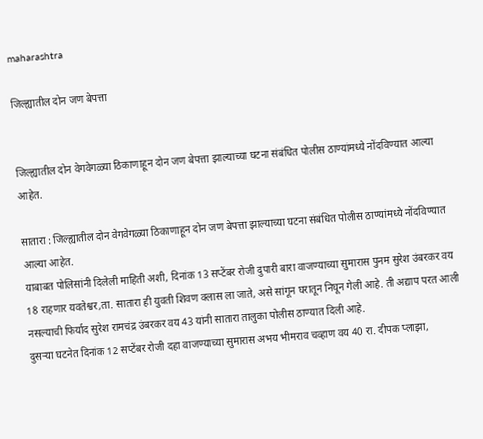maharashtra

जिल्ह्यातील दोन जण बेपत्ता


जिल्ह्यातील दोन वेगवेगळ्या ठिकाणाहून दोन जण बेपत्ता झाल्याच्या घटना संबंधित पोलीस ठाण्यांमध्ये नोंदविण्यात आल्या आहेत.

सातारा : जिल्ह्यातील दोन वेगवेगळ्या ठिकाणाहून दोन जण बेपत्ता झाल्याच्या घटना संबंधित पोलीस ठाण्यांमध्ये नोंदविण्यात आल्या आहेत.
याबाबत पोलिसांनी दिलेली माहिती अशी, दिनांक 13 सप्टेंबर रोजी दुपारी बारा वाजण्याच्या सुमारास पुनम सुरेश उंबरकर वय 18 राहणार यवतेश्वर,ता. सातारा ही युवती शिवण क्लास ला जाते, असे सांगून घरातून निघून गेली आहे. ती अद्याप परत आली नसल्याची फिर्याद सुरेश रामचंद्र उंबरकर वय 43 यांनी सातारा तालुका पोलीस ठाण्यात दिली आहे.
दुसऱ्या घटनेत दिनांक 12 सप्टेंबर रोजी दहा वाजण्याच्या सुमारास अभय भीमराव चव्हाण वय 40 रा. दीपक प्लाझा,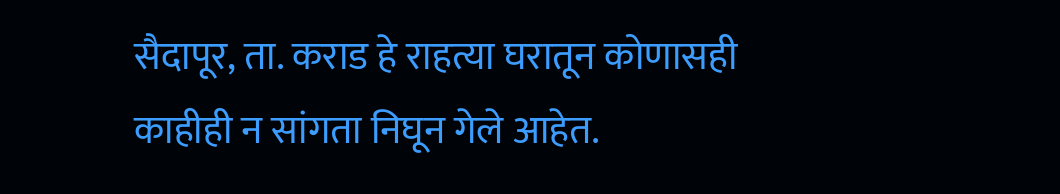सैदापूर, ता. कराड हे राहत्या घरातून कोणासही काहीही न सांगता निघून गेले आहेत.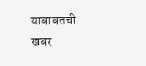याबाबतची खबर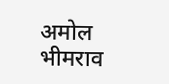अमोल भीमराव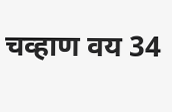चव्हाण वय 34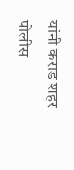यांनी कराड शहर पोलीस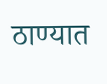ठाण्यात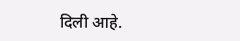दिली आहे.